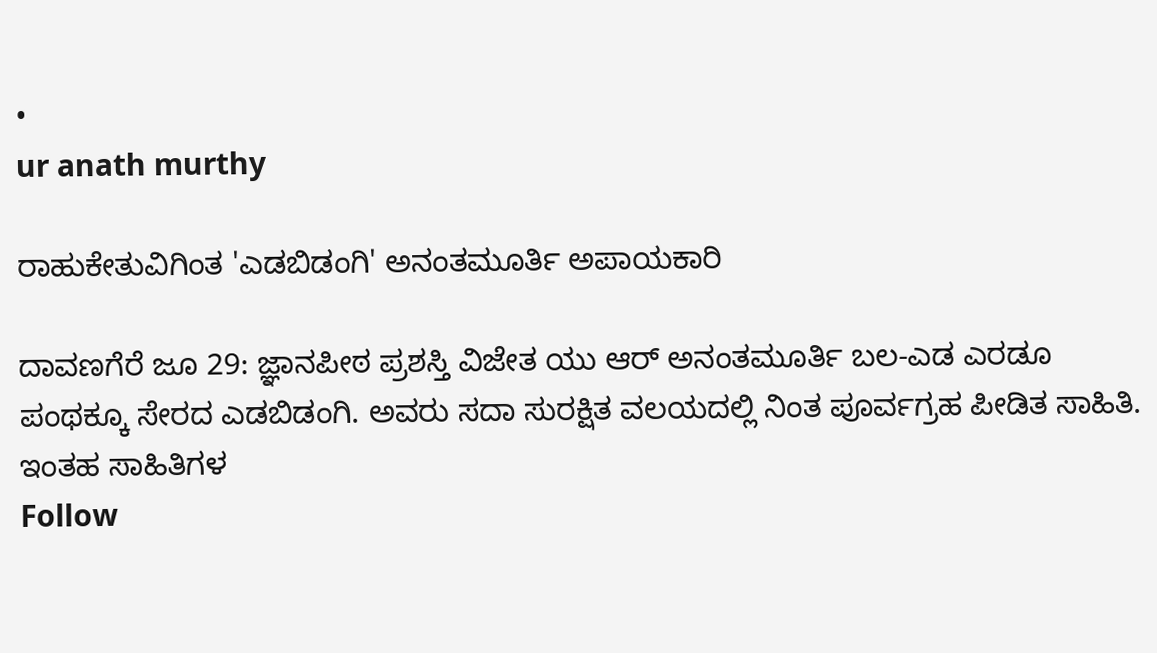•
ur anath murthy

ರಾಹುಕೇತುವಿಗಿಂತ 'ಎಡಬಿಡಂಗಿ' ಅನಂತಮೂರ್ತಿ ಅಪಾಯಕಾರಿ

ದಾವಣಗೆರೆ ಜೂ 29: ಜ್ಞಾನಪೀಠ ಪ್ರಶಸ್ತಿ ವಿಜೇತ ಯು ಆರ್ ಅನಂತಮೂರ್ತಿ ಬಲ-ಎಡ ಎರಡೂ ಪಂಥಕ್ಕೂ ಸೇರದ ಎಡಬಿಡಂಗಿ. ಅವರು ಸದಾ ಸುರಕ್ಷಿತ ವಲಯದಲ್ಲಿ ನಿಂತ ಪೂರ್ವಗ್ರಹ ಪೀಡಿತ ಸಾಹಿತಿ. ಇಂತಹ ಸಾಹಿತಿಗಳ
Follow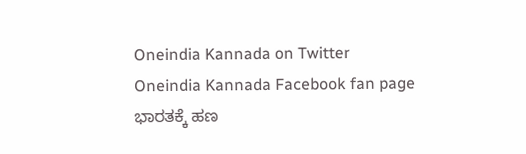Oneindia Kannada on Twitter
Oneindia Kannada Facebook fan page
ಭಾರತಕ್ಕೆ ಹಣ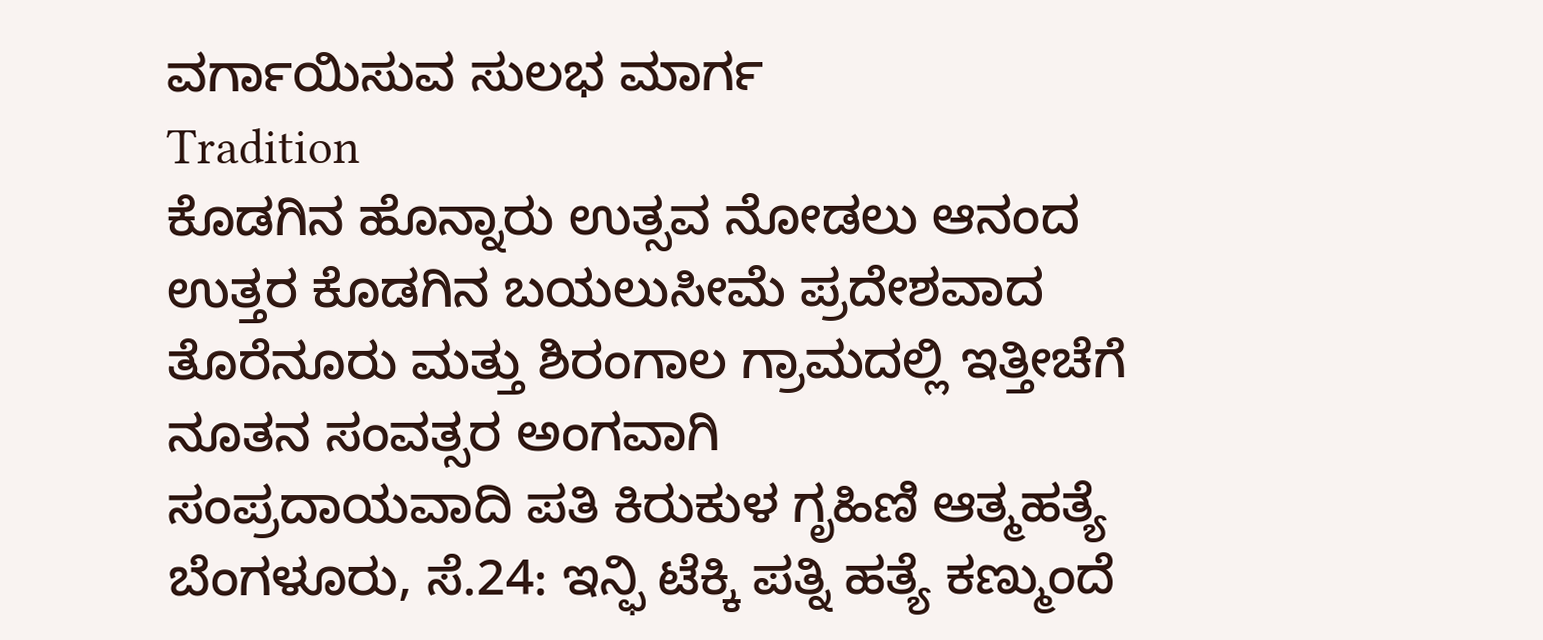ವರ್ಗಾಯಿಸುವ ಸುಲಭ ಮಾರ್ಗ
Tradition
ಕೊಡಗಿನ ಹೊನ್ನಾರು ಉತ್ಸವ ನೋಡಲು ಆನಂದ
ಉತ್ತರ ಕೊಡಗಿನ ಬಯಲುಸೀಮೆ ಪ್ರದೇಶವಾದ ತೊರೆನೂರು ಮತ್ತು ಶಿರಂಗಾಲ ಗ್ರಾಮದಲ್ಲಿ ಇತ್ತೀಚೆಗೆ ನೂತನ ಸಂವತ್ಸರ ಅಂಗವಾಗಿ
ಸಂಪ್ರದಾಯವಾದಿ ಪತಿ ಕಿರುಕುಳ ಗೃಹಿಣಿ ಆತ್ಮಹತ್ಯೆ
ಬೆಂಗಳೂರು, ಸೆ.24: ಇನ್ಫಿ ಟೆಕ್ಕಿ ಪತ್ನಿ ಹತ್ಯೆ ಕಣ್ಮುಂದೆ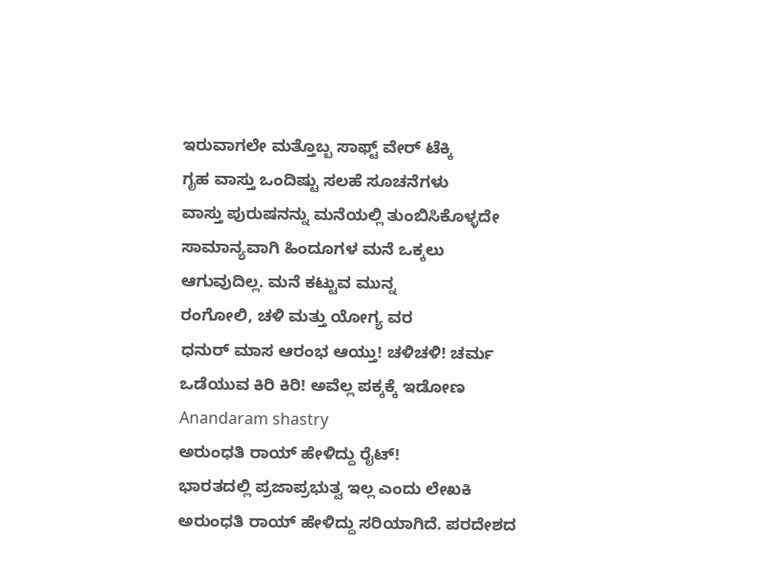ಇರುವಾಗಲೇ ಮತ್ತೊಬ್ಬ ಸಾಫ್ಟ್ ವೇರ್ ಟೆಕ್ಕಿ
ಗೃಹ ವಾಸ್ತು ಒಂದಿಷ್ಟು ಸಲಹೆ ಸೂಚನೆಗಳು
ವಾಸ್ತು ಪುರುಷನನ್ನು ಮನೆಯಲ್ಲಿ ತುಂಬಿಸಿಕೊಳ್ಳದೇ ಸಾಮಾನ್ಯವಾಗಿ ಹಿಂದೂಗಳ ಮನೆ ಒಕ್ಕಲು ಆಗುವುದಿಲ್ಲ. ಮನೆ ಕಟ್ಟುವ ಮುನ್ನ
ರಂಗೋಲಿ, ಚಳಿ ಮತ್ತು ಯೋಗ್ಯ ವರ
ಧನುರ್ ಮಾಸ ಆರಂಭ ಆಯ್ತು! ಚಳಿಚಳಿ! ಚರ್ಮ ಒಡೆಯುವ ಕಿರಿ ಕಿರಿ! ಅವೆಲ್ಲ ಪಕ್ಕಕ್ಕೆ ಇಡೋಣ
Anandaram shastry
ಅರುಂಧತಿ ರಾಯ್ ಹೇಳಿದ್ದು ರೈಟ್!
ಭಾರತದಲ್ಲಿ ಪ್ರಜಾಪ್ರಭುತ್ವ ಇಲ್ಲ ಎಂದು ಲೇಖಕಿ ಅರುಂಧತಿ ರಾಯ್ ಹೇಳಿದ್ದು ಸರಿಯಾಗಿದೆ. ಪರದೇಶದ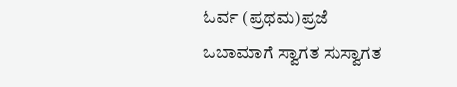ಓರ್ವ (ಪ್ರಥಮ)ಪ್ರಜೆ
ಒಬಾಮಾಗೆ ಸ್ವಾಗತ ಸುಸ್ವಾಗತ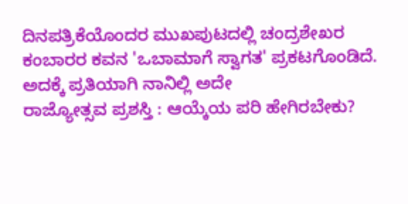ದಿನಪತ್ರಿಕೆಯೊಂದರ ಮುಖಪುಟದಲ್ಲಿ ಚಂದ್ರಶೇಖರ ಕಂಬಾರರ ಕವನ 'ಒಬಾಮಾಗೆ ಸ್ವಾಗತ' ಪ್ರಕಟಗೊಂಡಿದೆ. ಅದಕ್ಕೆ ಪ್ರತಿಯಾಗಿ ನಾನಿಲ್ಲಿ ಅದೇ
ರಾಜ್ಯೋತ್ಸವ ಪ್ರಶಸ್ತಿ : ಆಯ್ಕೆಯ ಪರಿ ಹೇಗಿರಬೇಕು?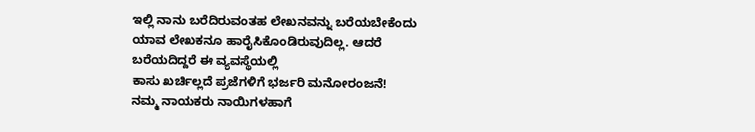ಇಲ್ಲಿ ನಾನು ಬರೆದಿರುವಂತಹ ಲೇಖನವನ್ನು ಬರೆಯಬೇಕೆಂದು ಯಾವ ಲೇಖಕನೂ ಹಾರೈಸಿಕೊಂಡಿರುವುದಿಲ್ಲ. ಆದರೆ ಬರೆಯದಿದ್ದರೆ ಈ ವ್ಯವಸ್ಥೆಯಲ್ಲಿ
ಕಾಸು ಖರ್ಚಿಲ್ಲದೆ ಪ್ರಜೆಗಳಿಗೆ ಭರ್ಜರಿ ಮನೋರಂಜನೆ!
ನಮ್ಮ ನಾಯಕರು ನಾಯಿಗಳಹಾಗೆ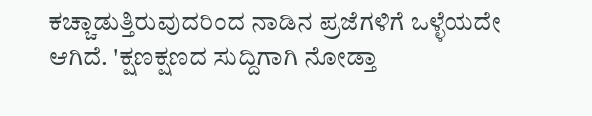ಕಚ್ಚಾಡುತ್ತಿರುವುದರಿಂದ ನಾಡಿನ ಪ್ರಜೆಗಳಿಗೆ ಒಳ್ಳೆಯದೇ ಆಗಿದೆ. 'ಕ್ಷಣಕ್ಷಣದ ಸುದ್ದಿಗಾಗಿ ನೋಡ್ತಾ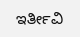ಇರ್ತೀವಿ